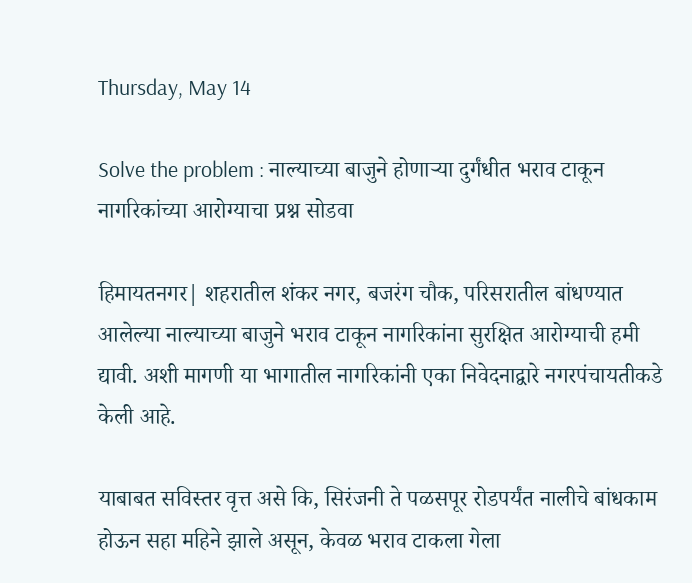Thursday, May 14

Solve the problem : नाल्याच्या बाजुने होणाऱ्या दुर्गंधीत भराव टाकून नागरिकांच्या आरोग्याचा प्रश्न सोडवा

हिमायतनगर| शहरातील शंकर नगर, बजरंग चौक, परिसरातील बांधण्यात आलेल्या नाल्याच्या बाजुने भराव टाकून नागरिकांना सुरक्षित आरोग्याची हमी द्यावी. अशी मागणी या भागातील नागरिकांनी एका निवेदनाद्वारे नगरपंचायतीकडे केली आहे.

याबाबत सविस्तर वृत्त असे कि, सिरंजनी ते पळसपूर रोडपर्यंत नालीचे बांधकाम होऊन सहा महिने झाले असून, केवळ भराव टाकला गेला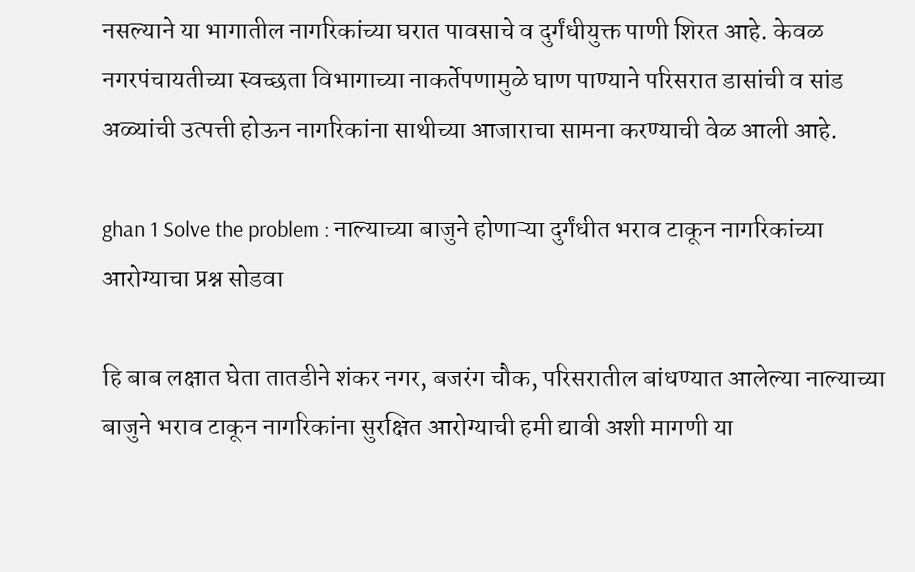नसल्याने या भागातील नागरिकांच्या घरात पावसाचे व दुर्गंधीयुक्त पाणी शिरत आहे. केवळ नगरपंचायतीच्या स्वच्छता विभागाच्या नाकर्तेपणामुळे घाण पाण्याने परिसरात डासांची व सांड अळ्यांची उत्पत्ती होऊन नागरिकांना साथीच्या आजाराचा सामना करण्याची वेळ आली आहे.

ghan 1 Solve the problem : नाल्याच्या बाजुने होणाऱ्या दुर्गंधीत भराव टाकून नागरिकांच्या आरोग्याचा प्रश्न सोडवा

हि बाब लक्षात घेता तातडीने शंकर नगर, बजरंग चौक, परिसरातील बांधण्यात आलेल्या नाल्याच्या बाजुने भराव टाकून नागरिकांना सुरक्षित आरोग्याची हमी द्यावी अशी मागणी या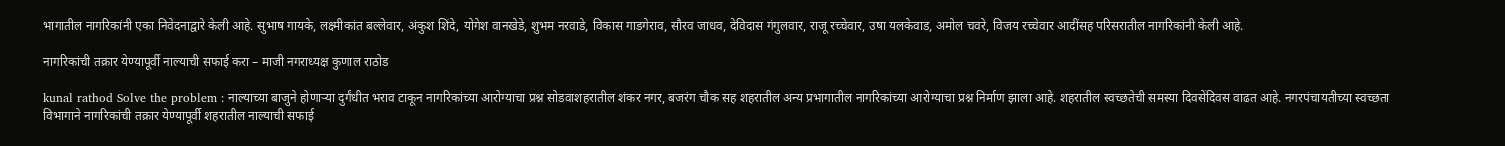भागातील नागरिकांनी एका निवेदनाद्वारे केली आहे. सुभाष गायके, लक्ष्मीकांत बल्लेवार, अंकुश शिंदे, योगेश वानखेडे, शुभम नरवाडे, विकास गाडगेराव, सौरव जाधव, देविदास गंगुलवार, राजू रच्चेवार, उषा यलकेवाड, अमोल चवरे, विजय रच्चेवार आदींसह परिसरातील नागरिकांनी केली आहे.

नागरिकांची तक्रार येण्यापूर्वी नाल्याची सफाई करा – माजी नगराध्यक्ष कुणाल राठोड

kunal rathod Solve the problem : नाल्याच्या बाजुने होणाऱ्या दुर्गंधीत भराव टाकून नागरिकांच्या आरोग्याचा प्रश्न सोडवाशहरातील शंकर नगर, बजरंग चौक सह शहरातील अन्य प्रभागातील नागरिकांच्या आरोग्याचा प्रश्न निर्माण झाला आहे. शहरातील स्वच्छतेची समस्या दिवसेंदिवस वाढत आहे. नगरपंचायतीच्या स्वच्छता विभागाने नागरिकांची तक्रार येण्यापूर्वी शहरातील नाल्याची सफाई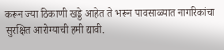करून ज्या ठिकाणी खड्डे आहेत ते भरून पावसाळ्यात नागरिकांचा सुरक्षित आरोग्याची हमी द्यावी.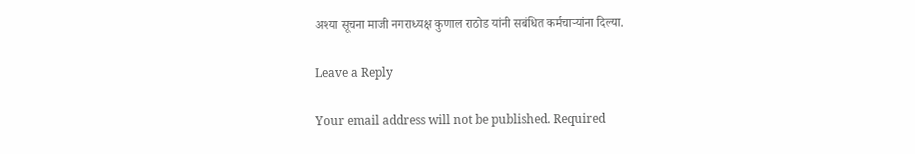अश्या सूचना माजी नगराध्यक्ष कुणाल राठोड यांनी सबंधित कर्मचाऱ्यांना दिल्या.

Leave a Reply

Your email address will not be published. Required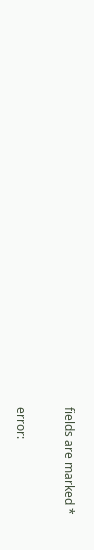fields are marked *

error: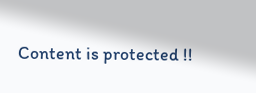Content is protected !!